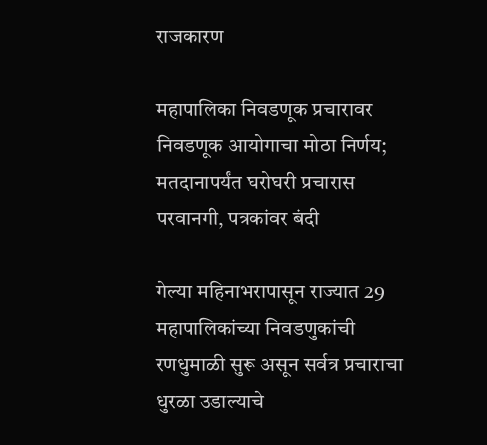राजकारण

महापालिका निवडणूक प्रचारावर निवडणूक आयोगाचा मोठा निर्णय; मतदानापर्यंत घरोघरी प्रचारास परवानगी, पत्रकांवर बंदी

गेल्या महिनाभरापासून राज्यात 29 महापालिकांच्या निवडणुकांची रणधुमाळी सुरू असून सर्वत्र प्रचाराचा धुरळा उडाल्याचे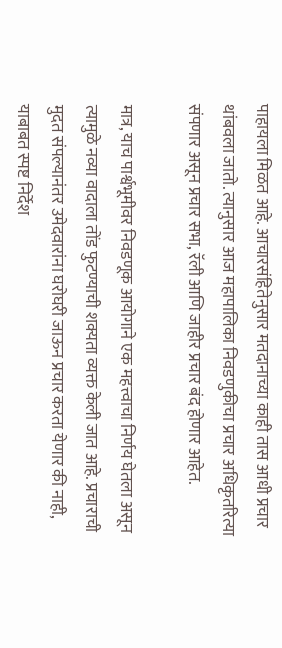पाहायला मिळत आहे. आचारसंहितेनुसार मतदानाच्या काही तास आधी प्रचार थांबवला जातो. त्यानुसार आज महापालिका निवडणुकीचा प्रचार अधिकृतरित्या संपणार असून प्रचार सभा, रॅली आणि जाहीर प्रचार बंद होणार आहेत.

मात्र, याच पार्श्वभूमीवर निवडणूक आयोगाने एक महत्त्वाचा निर्णय घेतला असून त्यामुळे नव्या वादाला तोंड फुटण्याची शक्यता व्यक्त केली जात आहे. प्रचाराची मुदत संपल्यानंतर उमेदवारांना घरोघरी जाऊन प्रचार करता येणार की नाही, याबाबत स्पष्ट निर्देश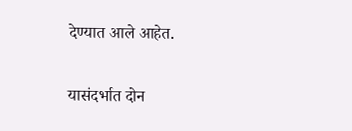देण्यात आले आहेत.

यासंदर्भात दोन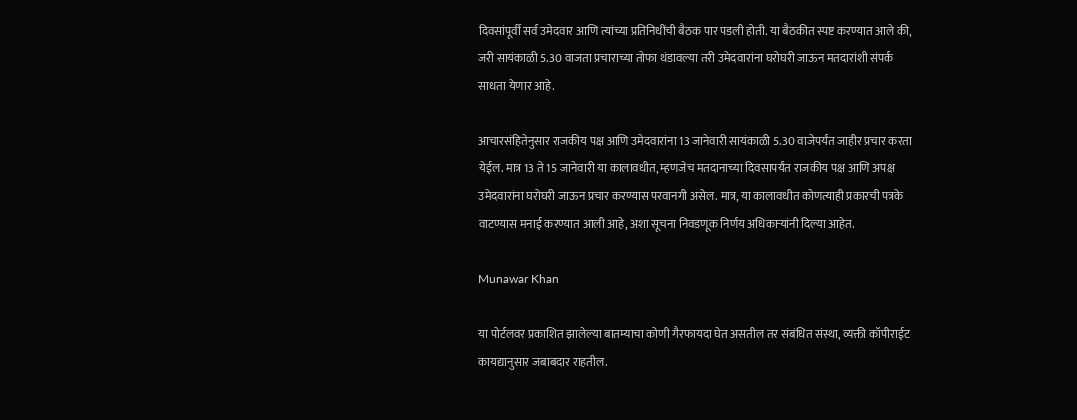दिवसांपूर्वी सर्व उमेदवार आणि त्यांच्या प्रतिनिधींची बैठक पार पडली होती. या बैठकीत स्पष्ट करण्यात आले की, जरी सायंकाळी 5.30 वाजता प्रचाराच्या तोफा थंडावल्या तरी उमेदवारांना घरोघरी जाऊन मतदारांशी संपर्क साधता येणार आहे.

आचारसंहितेनुसार राजकीय पक्ष आणि उमेदवारांना 13 जानेवारी सायंकाळी 5.30 वाजेपर्यंत जाहीर प्रचार करता येईल. मात्र 13 ते 15 जानेवारी या कालावधीत, म्हणजेच मतदानाच्या दिवसापर्यंत राजकीय पक्ष आणि अपक्ष उमेदवारांना घरोघरी जाऊन प्रचार करण्यास परवानगी असेल. मात्र, या कालावधीत कोणत्याही प्रकारची पत्रके वाटण्यास मनाई करण्यात आली आहे, अशा सूचना निवडणूक निर्णय अधिकाऱ्यांनी दिल्या आहेत.

Munawar Khan

या पोर्टलवर प्रकाशित झालेल्या बातम्याचा कोणी गैरफायदा घेत असतील तर संबंधित संस्था, व्यक्ती कॉपीराईट कायद्यानुसार जबाबदार राहतील.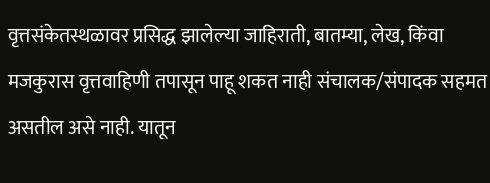वृत्तसंकेतस्थळावर प्रसिद्ध झालेल्या जाहिराती, बातम्या, लेख, किंवा मजकुरास वृत्तवाहिणी तपासून पाहू शकत नाही संचालक/संपादक सहमत असतील असे नाही. यातून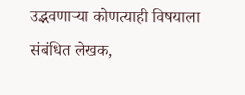उद्भवणाऱ्या कोणत्याही विषयाला संबंधित लेखक,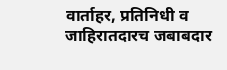वार्ताहर, प्रतिनिधी व जाहिरातदारच जबाबदार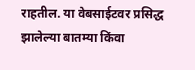राहतील. या वेबसाईटवर प्रसिद्ध झालेल्या बातम्या किंवा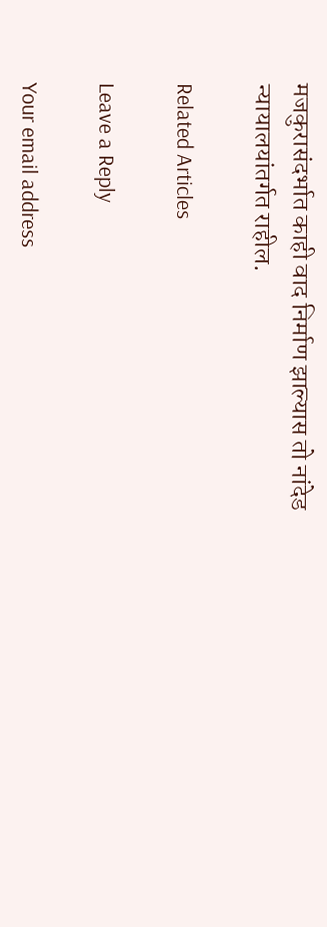मजकुरासंदर्भात काही वाद निर्माण झाल्यास तो नांदेड न्यायालयांतर्गत राहील.

Related Articles

Leave a Reply

Your email address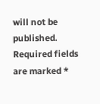will not be published. Required fields are marked *